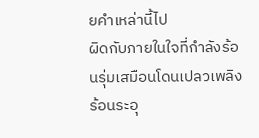ยคำเหล่านี้ไป
ผิดกับภายในใจที่กำลังร้อนรุ่มเสมือนโดนเปลวเพลิงร้อนระอุ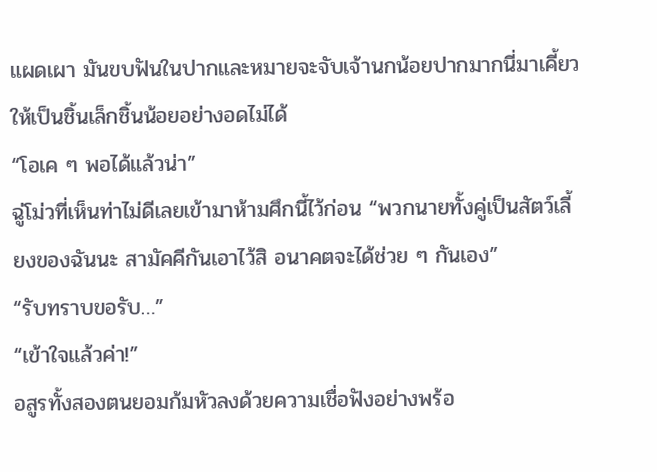แผดเผา มันขบฟันในปากและหมายจะจับเจ้านกน้อยปากมากนี่มาเคี้ยวให้เป็นชิ้นเล็กชิ้นน้อยอย่างอดไม่ได้
“โอเค ๆ พอได้แล้วน่า”
ฉู่โม่วที่เห็นท่าไม่ดีเลยเข้ามาห้ามศึกนี้ไว้ก่อน “พวกนายทั้งคู่เป็นสัตว์เลี้ยงของฉันนะ สามัคคีกันเอาไว้สิ อนาคตจะได้ช่วย ๆ กันเอง”
“รับทราบขอรับ…”
“เข้าใจแล้วค่า!”
อสูรทั้งสองตนยอมก้มหัวลงด้วยความเชื่อฟังอย่างพร้อ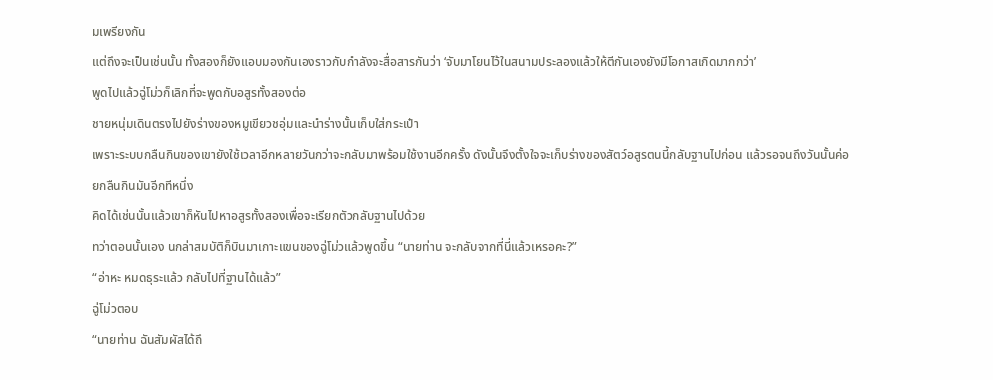มเพรียงกัน
แต่ถึงจะเป็นเช่นนั้น ทั้งสองก็ยังแอบมองกันเองราวกับกำลังจะสื่อสารกันว่า ‘จับมาโยนไว้ในสนามประลองแล้วให้ตีกันเองยังมีโอกาสเกิดมากกว่า’
พูดไปแล้วฉู่โม่วก็เลิกที่จะพูดกับอสูรทั้งสองต่อ
ชายหนุ่มเดินตรงไปยังร่างของหมูเขียวชอุ่มและนำร่างนั้นเก็บใส่กระเป๋า
เพราะระบบกลืนกินของเขายังใช้เวลาอีกหลายวันกว่าจะกลับมาพร้อมใช้งานอีกครั้ง ดังนั้นจึงตั้งใจจะเก็บร่างของสัตว์อสูรตนนี้กลับฐานไปก่อน แล้วรอจนถึงวันนั้นค่อยกลืนกินมันอีกทีหนึ่ง
คิดได้เช่นนั้นแล้วเขาก็หันไปหาอสูรทั้งสองเพื่อจะเรียกตัวกลับฐานไปด้วย
ทว่าตอนนั้นเอง นกล่าสมบัติก็บินมาเกาะแขนของฉู่โม่วแล้วพูดขึ้น “นายท่าน จะกลับจากที่นี่แล้วเหรอคะ?”
“อ่าหะ หมดธุระแล้ว กลับไปที่ฐานได้แล้ว”
ฉู่โม่วตอบ
“นายท่าน ฉันสัมผัสได้ถึ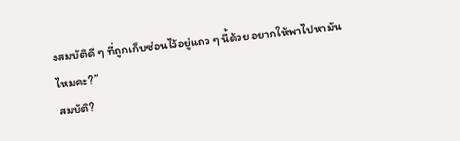งสมบัติดี ๆ ที่ถูกเก็บซ่อนไว้อยู่แถว ๆ นี้ด้วย อยากให้พาไปหามันไหมคะ?”
สมบัติ?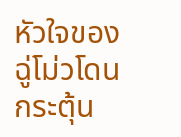หัวใจของฉู่โม่วโดนกระตุ้น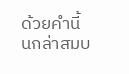ด้วยคำนี้
นกล่าสมบ